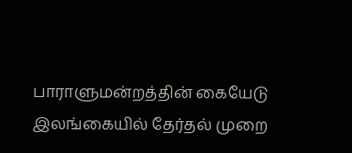பாராளுமன்றத்தின் கையேடு
இலங்கையில் தேர்தல் முறை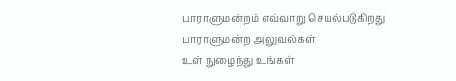பாராளுமன்றம் எவ்வாறு செயல்படுகிறது
பாராளுமன்ற அலுவல்கள்
உள் நுழைந்து உங்கள்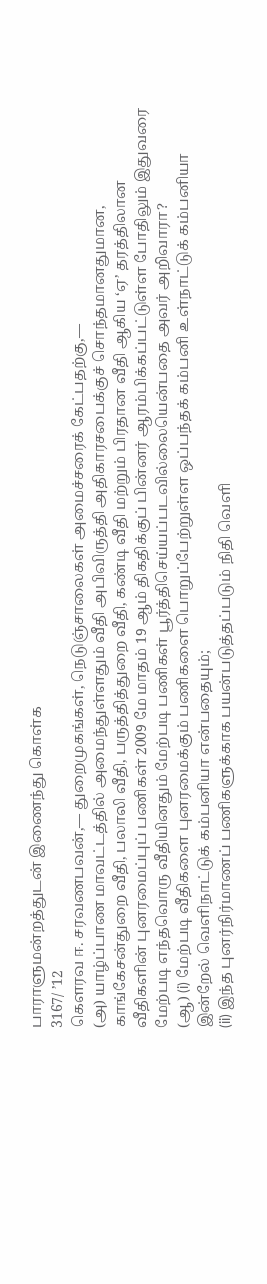பாராளுமன்றத்துடன் இணைந்து கொள்க
3167/ ’12
கௌரவ ஈ. சரவணபவன்,— துறைமுகங்கள், நெடுஞ்சாலைகள் அமைச்சரைக் கேட்பதற்கு,—
(அ) யாழ்ப்பாண மாவட்டத்தில் அமைந்துள்ளதும் வீதி அபிவிருத்தி அதிகாரசபைக்குச் சொந்தமானதுமான, காங்கேசன்துறை வீதி, பலாலி வீதி, பருத்தித்துறை வீதி, கண்டி வீதி மற்றும் பிரதான வீதி ஆகிய ‘ஏ’ தரத்திலான வீதிகளின் புனரமைப்புப் பணிகள் 2009 மே மாதம் 19 ஆம் திகதிக்குப் பின்னர் ஆரம்பிக்கப்பட்டுள்ள போதிலும் இதுவரை மேற்படி எந்தவொரு வீதியினதும் மேற்படி பணிகள் பூர்த்திசெய்யப்படவில்லையென்பதை அவர் அறிவாரா?
(ஆ) (i) மேற்படி வீதிகளை புனரமைக்கும் பணிகளை பொறுப்பேற்றுள்ள ஒப்பந்தக் கம்பனி உள்நாட்டுக் கம்பனியா இன்றேல் வெளிநாட்டுக் கம்பனியா என்பதையும்;
(ii) இந்த புனர்நிர்மாணப் பணிகளுக்காக பயன்படுத்தப்படும் நிதி வெளி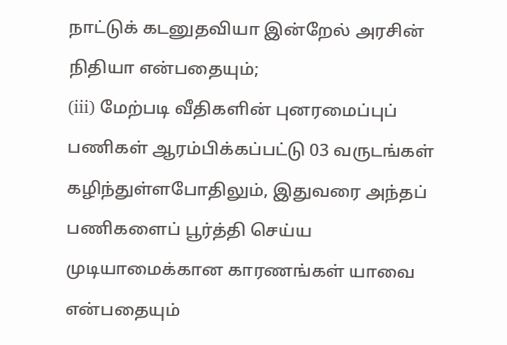நாட்டுக் கடனுதவியா இன்றேல் அரசின் நிதியா என்பதையும்;
(iii) மேற்படி வீதிகளின் புனரமைப்புப் பணிகள் ஆரம்பிக்கப்பட்டு 03 வருடங்கள் கழிந்துள்ளபோதிலும், இதுவரை அந்தப் பணிகளைப் பூர்த்தி செய்ய முடியாமைக்கான காரணங்கள் யாவை என்பதையும்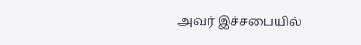அவர் இச்சபையில்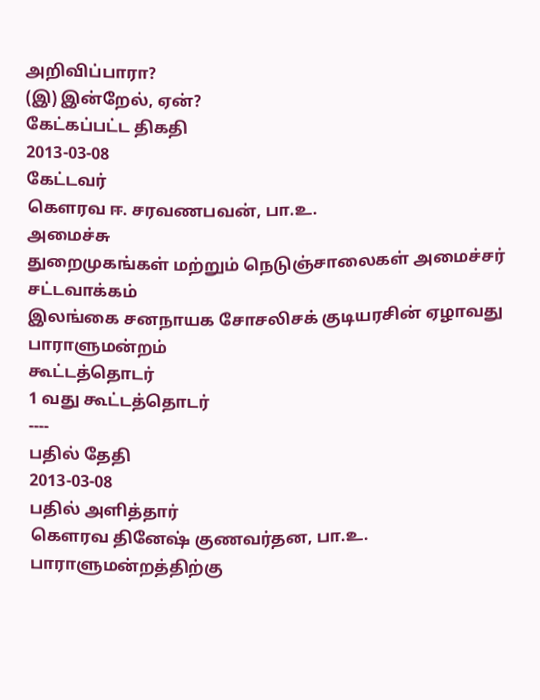அறிவிப்பாரா?
(இ) இன்றேல், ஏன்?
கேட்கப்பட்ட திகதி
2013-03-08
கேட்டவர்
கௌரவ ஈ. சரவணபவன், பா.உ.
அமைச்சு
துறைமுகங்கள் மற்றும் நெடுஞ்சாலைகள் அமைச்சர்
சட்டவாக்கம்
இலங்கை சனநாயக சோசலிசக் குடியரசின் ஏழாவது பாராளுமன்றம்
கூட்டத்தொடர்
1 வது கூட்டத்தொடர்
----
பதில் தேதி
2013-03-08
பதில் அளித்தார்
கௌரவ தினேஷ் குணவர்தன, பா.உ.
பாராளுமன்றத்திற்கு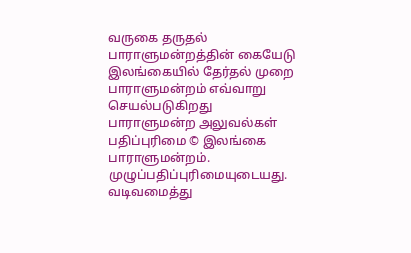வருகை தருதல்
பாராளுமன்றத்தின் கையேடு
இலங்கையில் தேர்தல் முறை
பாராளுமன்றம் எவ்வாறு செயல்படுகிறது
பாராளுமன்ற அலுவல்கள்
பதிப்புரிமை © இலங்கை பாராளுமன்றம்.
முழுப்பதிப்புரிமையுடையது.
வடிவமைத்து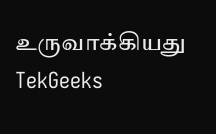உருவாக்கியது TekGeeks